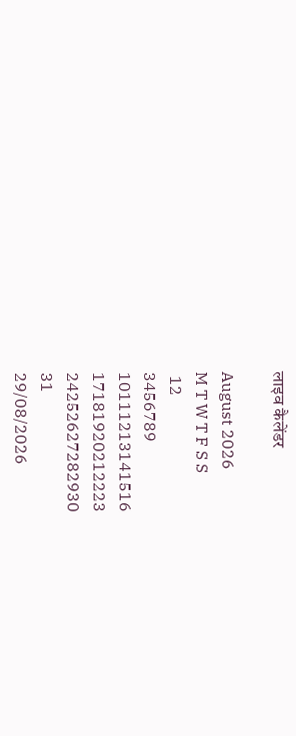लाइव कैलेंडर

August 2026
M T W T F S S
 12
3456789
10111213141516
17181920212223
24252627282930
31
29/08/2026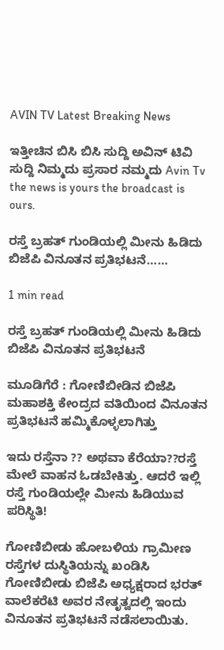AVIN TV Latest Breaking News

ಇತ್ತೀಚಿನ ಬಿಸಿ ಬಿಸಿ ಸುದ್ದಿ ಅವಿನ್ ಟಿವಿ ಸುದ್ದಿ ನಿಮ್ಮದು ಪ್ರಸಾರ ನಮ್ಮದು Avin Tv the news is yours the broadcast is ours.

ರಸ್ತೆ ಬ್ರಹತ್‌ ಗುಂಡಿಯಲ್ಲಿ ಮೀನು ಹಿಡಿದು ಬಿಜೆಪಿ ವಿನೂತನ ಪ್ರತಿಭಟನೆ……

1 min read

ರಸ್ತೆ ಬ್ರಹತ್‌ ಗುಂಡಿಯಲ್ಲಿ ಮೀನು ಹಿಡಿದು ಬಿಜೆಪಿ ವಿನೂತನ ಪ್ರತಿಭಟನೆ

ಮೂಡಿಗೆರೆ : ಗೋಣಿಬೀಡಿನ ಬಿಜೆಪಿ ಮಹಾಶಕ್ತಿ ಕೇಂದ್ರದ ವತಿಯಿಂದ ವಿನೂತನ ಪ್ರತಿಭಟನೆ ಹಮ್ಮಿಕೊಳ್ಳಲಾಗಿತ್ತು

ಇದು ರಸ್ತೆನಾ ?? ಅಥವಾ ಕೆರೆಯಾ??ರಸ್ತೆ ಮೇಲೆ ವಾಹನ ಓಡಬೇಕಿತ್ತು. ಆದರೆ ಇಲ್ಲಿ ರಸ್ತೆ ಗುಂಡಿಯಲ್ಲೇ ಮೀನು ಹಿಡಿಯುವ ಪರಿಸ್ಥಿತಿ!

ಗೋಣಿಬೀಡು ಹೋಬಳಿಯ ಗ್ರಾಮೀಣ ರಸ್ತೆಗಳ ದುಸ್ಥಿತಿಯನ್ನು ಖಂಡಿಸಿ ಗೋಣಿಬೀಡು ಬಿಜೆಪಿ ಅಧ್ಯಕ್ಷರಾದ ಭರತ್ ವಾಲೆಕರೆಟಿ ಅವರ ನೇತೃತ್ವದಲ್ಲಿ ಇಂದು ವಿನೂತನ ಪ್ರತಿಭಟನೆ ನಡೆಸಲಾಯಿತು.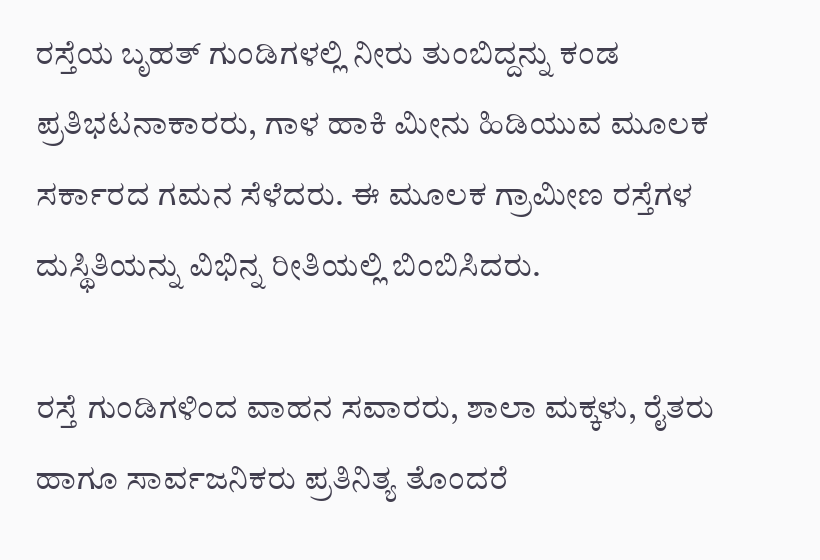ರಸ್ತೆಯ ಬೃಹತ್ ಗುಂಡಿಗಳಲ್ಲಿ ನೀರು ತುಂಬಿದ್ದನ್ನು ಕಂಡ ಪ್ರತಿಭಟನಾಕಾರರು, ಗಾಳ ಹಾಕಿ ಮೀನು ಹಿಡಿಯುವ ಮೂಲಕ ಸರ್ಕಾರದ ಗಮನ ಸೆಳೆದರು. ಈ ಮೂಲಕ ಗ್ರಾಮೀಣ ರಸ್ತೆಗಳ ದುಸ್ಥಿತಿಯನ್ನು ವಿಭಿನ್ನ ರೀತಿಯಲ್ಲಿ ಬಿಂಬಿಸಿದರು.

ರಸ್ತೆ ಗುಂಡಿಗಳಿಂದ ವಾಹನ ಸವಾರರು, ಶಾಲಾ ಮಕ್ಕಳು, ರೈತರು ಹಾಗೂ ಸಾರ್ವಜನಿಕರು ಪ್ರತಿನಿತ್ಯ ತೊಂದರೆ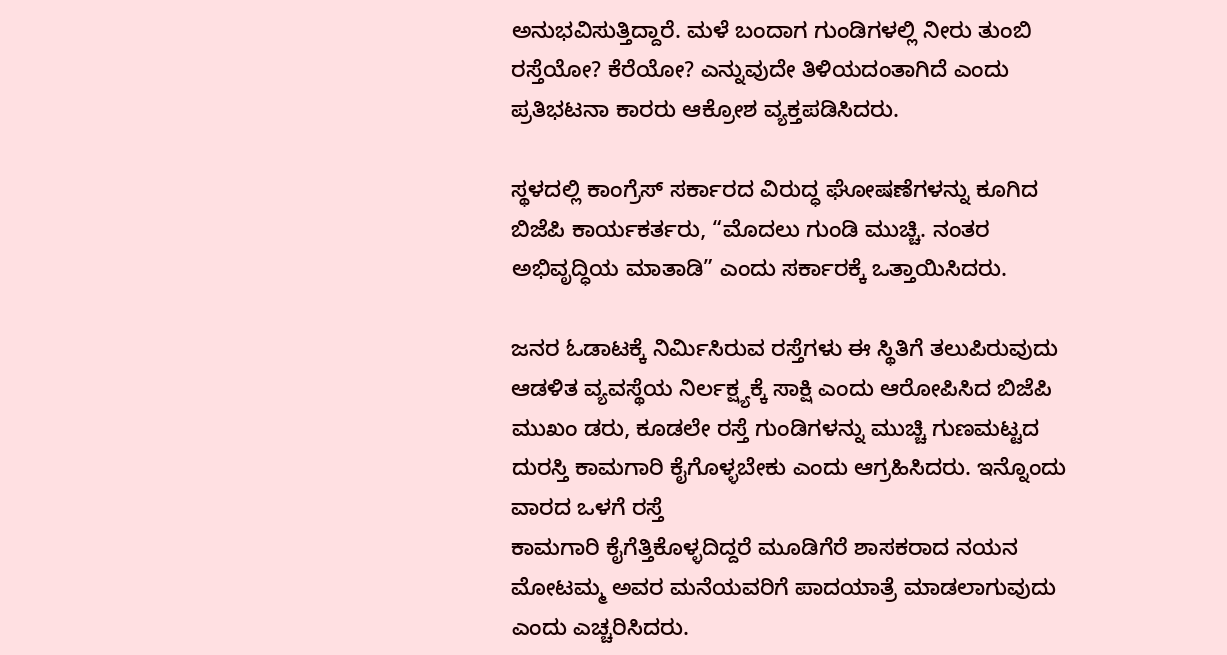ಅನುಭವಿಸುತ್ತಿದ್ದಾರೆ. ಮಳೆ ಬಂದಾಗ ಗುಂಡಿಗಳಲ್ಲಿ ನೀರು ತುಂಬಿ ರಸ್ತೆಯೋ? ಕೆರೆಯೋ? ಎನ್ನುವುದೇ ತಿಳಿಯದಂತಾಗಿದೆ ಎಂದು ಪ್ರತಿಭಟನಾ ಕಾರರು ಆಕ್ರೋಶ ವ್ಯಕ್ತಪಡಿಸಿದರು.

ಸ್ಥಳದಲ್ಲಿ ಕಾಂಗ್ರೆಸ್ ಸರ್ಕಾರದ ವಿರುದ್ಧ ಘೋಷಣೆಗಳನ್ನು ಕೂಗಿದ ಬಿಜೆಪಿ ಕಾರ್ಯಕರ್ತರು, “ಮೊದಲು ಗುಂಡಿ ಮುಚ್ಚಿ. ನಂತರ ಅಭಿವೃದ್ಧಿಯ ಮಾತಾಡಿ” ಎಂದು ಸರ್ಕಾರಕ್ಕೆ ಒತ್ತಾಯಿಸಿದರು.

ಜನರ ಓಡಾಟಕ್ಕೆ ನಿರ್ಮಿಸಿರುವ ರಸ್ತೆಗಳು ಈ ಸ್ಥಿತಿಗೆ ತಲುಪಿರುವುದು ಆಡಳಿತ ವ್ಯವಸ್ಥೆಯ ನಿರ್ಲಕ್ಷ್ಯಕ್ಕೆ ಸಾಕ್ಷಿ ಎಂದು ಆರೋಪಿಸಿದ ಬಿಜೆಪಿ ಮುಖಂ ಡರು, ಕೂಡಲೇ ರಸ್ತೆ ಗುಂಡಿಗಳನ್ನು ಮುಚ್ಚಿ ಗುಣಮಟ್ಟದ ದುರಸ್ತಿ ಕಾಮಗಾರಿ ಕೈಗೊಳ್ಳಬೇಕು ಎಂದು ಆಗ್ರಹಿಸಿದರು. ಇನ್ನೊಂದು ವಾರದ ಒಳಗೆ ರಸ್ತೆ
ಕಾಮಗಾರಿ ಕೈಗೆತ್ತಿಕೊಳ್ಳದಿದ್ದರೆ ಮೂಡಿಗೆರೆ ಶಾಸಕರಾದ ನಯನ ಮೋಟಮ್ಮ ಅವರ ಮನೆಯವರಿಗೆ ಪಾದಯಾತ್ರೆ ಮಾಡಲಾಗುವುದು ಎಂದು ಎಚ್ಚರಿಸಿದರು.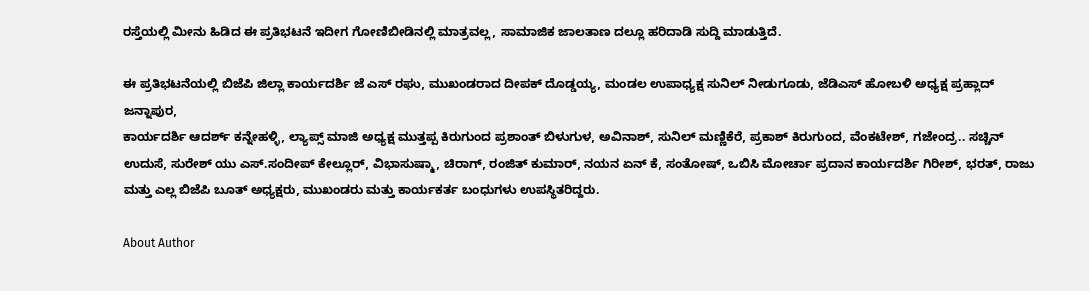ರಸ್ತೆಯಲ್ಲಿ ಮೀನು ಹಿಡಿದ ಈ ಪ್ರತಿಭಟನೆ ಇದೀಗ ಗೋಣಿಬೀಡಿನಲ್ಲಿ ಮಾತ್ರವಲ್ಲ, ಸಾಮಾಜಿಕ ಜಾಲತಾಣ ದಲ್ಲೂ ಹರಿದಾಡಿ ಸುದ್ದಿ ಮಾಡುತ್ತಿದೆ.

ಈ ಪ್ರತಿಭಟನೆಯಲ್ಲಿ ಬಿಜೆಪಿ ಜಿಲ್ಲಾ ಕಾರ್ಯದರ್ಶಿ ಜೆ ಎಸ್ ರಘು, ಮುಖಂಡರಾದ ದೀಪಕ್ ದೊಡ್ಡಯ್ಯ, ಮಂಡಲ ಉಪಾಧ್ಯಕ್ಷ ಸುನಿಲ್ ನೀಡುಗೂಡು, ಜೆಡಿಎಸ್ ಹೋಬಳಿ ಅಧ್ಯಕ್ಷ ಪ್ರಹ್ಲಾದ್ ಜನ್ನಾಪುರ,
ಕಾರ್ಯದರ್ಶಿ ಆದರ್ಶ್ ಕನ್ನೇಹಳ್ಳಿ, ಲ್ಯಾಪ್ಸ್ ಮಾಜಿ ಅಧ್ಯಕ್ಷ ಮುತ್ತಪ್ಪ ಕಿರುಗುಂದ ಪ್ರಶಾಂತ್ ಬಿಳುಗುಳ, ಅವಿನಾಶ್, ಸುನಿಲ್ ಮಣ್ಣಿಕೆರೆ, ಪ್ರಕಾಶ್ ಕಿರುಗುಂದ, ವೆಂಕಟೇಶ್, ಗಜೇಂದ್ರ.. ಸಚ್ಚಿನ್ ಉದುಸೆ, ಸುರೇಶ್ ಯು ಎಸ್.ಸಂದೀಪ್ ಕೇಲ್ಲೂರ್, ವಿಭಾಸುಷ್ಮಾ, ಚಿರಾಗ್, ರಂಜಿತ್ ಕುಮಾರ್, ನಯನ ಏನ್ ಕೆ, ಸಂತೋಷ್, ಒಬಿಸಿ ಮೋರ್ಚಾ ಪ್ರದಾನ ಕಾರ್ಯದರ್ಶಿ ಗಿರೀಶ್, ಭರತ್, ರಾಜು ಮತ್ತು ಎಲ್ಲ ಬಿಜೆಪಿ ಬೂತ್ ಅಧ್ಯಕ್ಷರು, ಮುಖಂಡರು ಮತ್ತು ಕಾರ್ಯಕರ್ತ ಬಂಧುಗಳು ಉಪಸ್ಥಿತರಿದ್ದರು.

About Author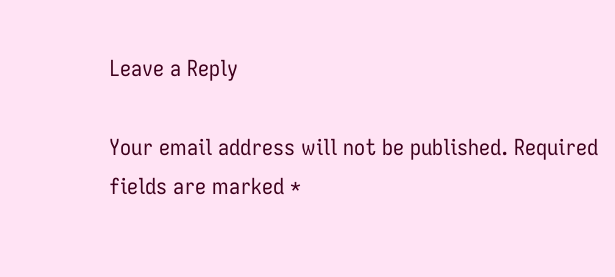Leave a Reply

Your email address will not be published. Required fields are marked *